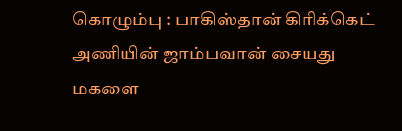கொழும்பு : பாகிஸ்தான் கிரிக்கெட் அணியின் ஜாம்பவான் சையது மகளை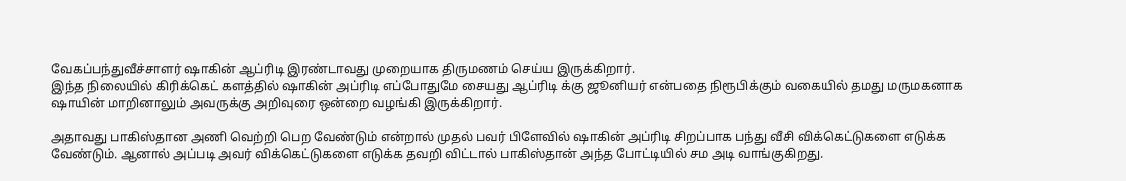வேகப்பந்துவீச்சாளர் ஷாகின் ஆப்ரிடி இரண்டாவது முறையாக திருமணம் செய்ய இருக்கிறார்.
இந்த நிலையில் கிரிக்கெட் களத்தில் ஷாகின் அப்ரிடி எப்போதுமே சையது ஆப்ரிடி க்கு ஜூனியர் என்பதை நிரூபிக்கும் வகையில் தமது மருமகனாக ஷாயின் மாறினாலும் அவருக்கு அறிவுரை ஒன்றை வழங்கி இருக்கிறார்.

அதாவது பாகிஸ்தான அணி வெற்றி பெற வேண்டும் என்றால் முதல் பவர் பிளேவில் ஷாகின் அப்ரிடி சிறப்பாக பந்து வீசி விக்கெட்டுகளை எடுக்க வேண்டும். ஆனால் அப்படி அவர் விக்கெட்டுகளை எடுக்க தவறி விட்டால் பாகிஸ்தான் அந்த போட்டியில் சம அடி வாங்குகிறது.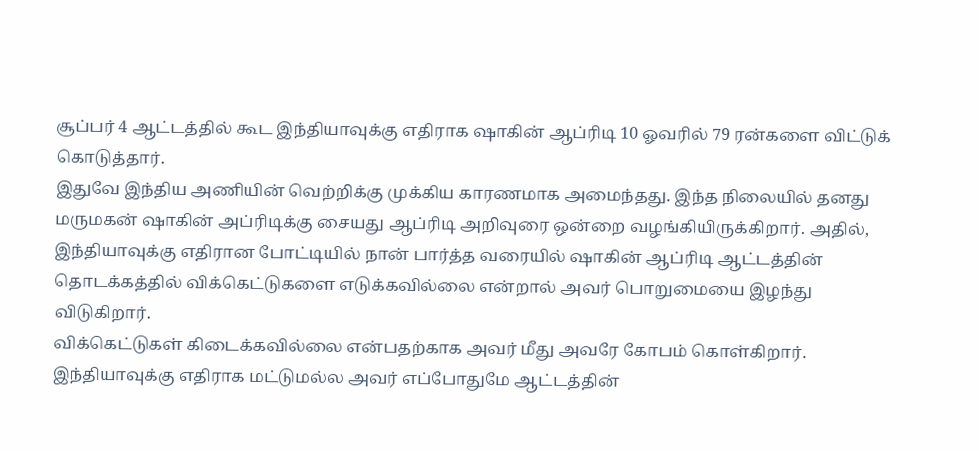சூப்பர் 4 ஆட்டத்தில் கூட இந்தியாவுக்கு எதிராக ஷாகின் ஆப்ரிடி 10 ஓவரில் 79 ரன்களை விட்டுக் கொடுத்தார்.
இதுவே இந்திய அணியின் வெற்றிக்கு முக்கிய காரணமாக அமைந்தது. இந்த நிலையில் தனது மருமகன் ஷாகின் அப்ரிடிக்கு சையது ஆப்ரிடி அறிவுரை ஒன்றை வழங்கியிருக்கிறார். அதில், இந்தியாவுக்கு எதிரான போட்டியில் நான் பார்த்த வரையில் ஷாகின் ஆப்ரிடி ஆட்டத்தின் தொடக்கத்தில் விக்கெட்டுகளை எடுக்கவில்லை என்றால் அவர் பொறுமையை இழந்து விடுகிறார்.
விக்கெட்டுகள் கிடைக்கவில்லை என்பதற்காக அவர் மீது அவரே கோபம் கொள்கிறார். இந்தியாவுக்கு எதிராக மட்டுமல்ல அவர் எப்போதுமே ஆட்டத்தின்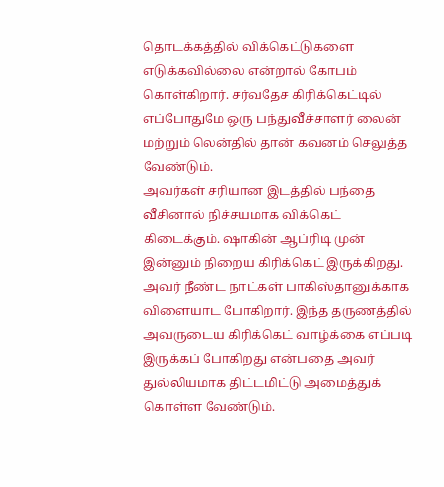தொடக்கத்தில் விக்கெட்டுகளை எடுக்கவில்லை என்றால் கோபம் கொள்கிறார். சர்வதேச கிரிக்கெட்டில் எப்போதுமே ஒரு பந்துவீச்சாளர் லைன் மற்றும் லென்தில் தான் கவனம் செலுத்த வேண்டும்.
அவர்கள் சரியான இடத்தில் பந்தை வீசினால் நிச்சயமாக விக்கெட் கிடைக்கும். ஷாகின் ஆப்ரிடி முன் இன்னும் நிறைய கிரிக்கெட் இருக்கிறது. அவர் நீண்ட நாட்கள் பாகிஸ்தானுக்காக விளையாட போகிறார். இந்த தருணத்தில் அவருடைய கிரிக்கெட் வாழ்க்கை எப்படி இருக்கப் போகிறது என்பதை அவர் துல்லியமாக திட்டமிட்டு அமைத்துக் கொள்ள வேண்டும்.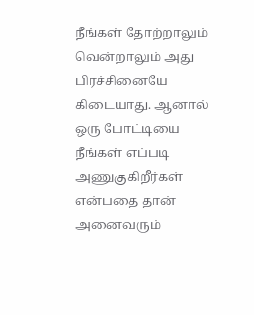நீங்கள் தோற்றாலும் வென்றாலும் அது பிரச்சினையே கிடையாது. ஆனால் ஒரு போட்டியை நீங்கள் எப்படி அணுகுகிறீர்கள் என்பதை தான் அனைவரும்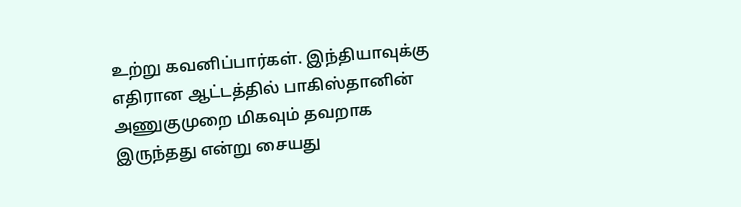உற்று கவனிப்பார்கள். இந்தியாவுக்கு எதிரான ஆட்டத்தில் பாகிஸ்தானின் அணுகுமுறை மிகவும் தவறாக இருந்தது என்று சையது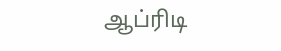ஆப்ரிடி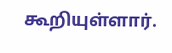கூறியுள்ளார்.